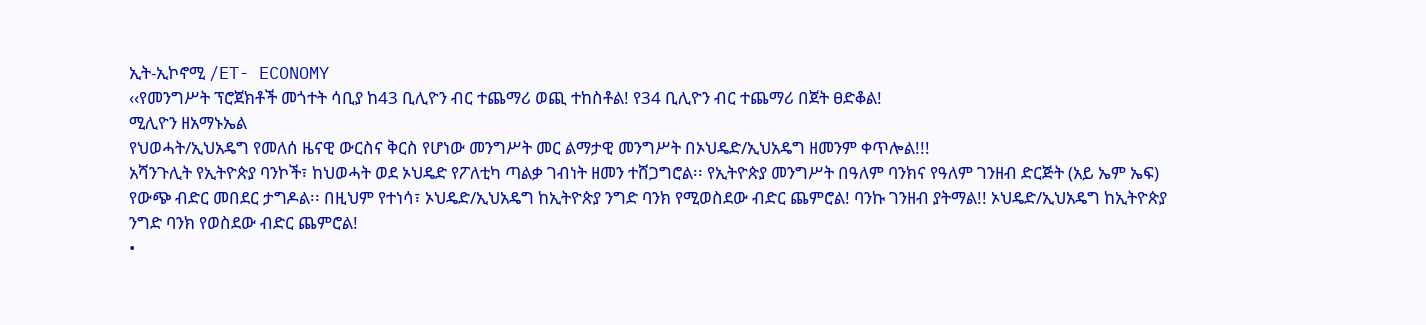ኢት-ኢኮኖሚ /ET- ECONOMY
‹‹የመንግሥት ፕሮጀክቶች መጎተት ሳቢያ ከ43 ቢሊዮን ብር ተጨማሪ ወጪ ተከስቶል! የ34 ቢሊዮን ብር ተጨማሪ በጀት ፀድቆል!
ሚሊዮን ዘአማኑኤል
የህወሓት/ኢህአዴግ የመለሰ ዜናዊ ውርስና ቅርስ የሆነው መንግሥት መር ልማታዊ መንግሥት በኦህዴድ/ኢህአዴግ ዘመንም ቀጥሎል!!!
አሻንጉሊት የኢትዮጵያ ባንኮች፣ ከህወሓት ወደ ኦህዴድ የፖለቲካ ጣልቃ ገብነት ዘመን ተሸጋግሮል፡፡ የኢትዮጵያ መንግሥት በዓለም ባንክና የዓለም ገንዘብ ድርጅት (አይ ኤም ኤፍ) የውጭ ብድር መበደር ታግዶል፡፡ በዚህም የተነሳ፣ ኦህዴድ/ኢህአዴግ ከኢትዮጵያ ንግድ ባንክ የሚወስደው ብድር ጨምሮል! ባንኩ ገንዘብ ያትማል!! ኦህዴድ/ኢህአዴግ ከኢትዮጵያ ንግድ ባንክ የወስደው ብድር ጨምሮል!
•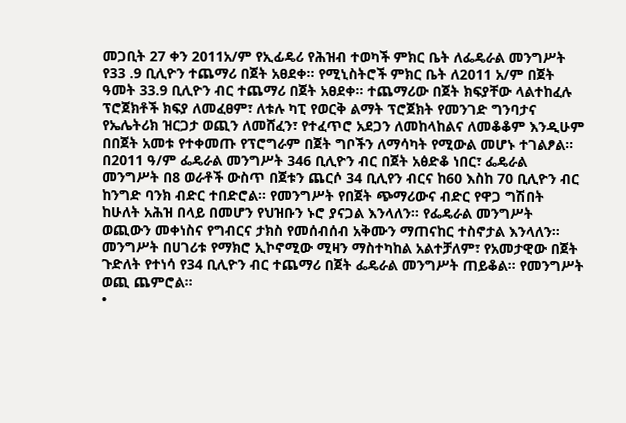መጋቢት 27 ቀን 2011አ/ም የኢፊዴሪ የሕዝብ ተወካች ምክር ቤት ለፌዴራል መንግሥት የ33 .9 ቢሊዮን ተጨማሪ በጀት አፀደቀ፡፡ የሚኒስትሮች ምክር ቤት ለ2011 አ/ም በጀት ዓመት 33.9 ቢሊዮን ብር ተጨማሪ በጀት አፀደቀ፡፡ ተጨማሪው በጀት ክፍያቸው ላልተከፈሉ ፕሮጀክቶች ክፍያ ለመፈፀም፣ ለቱሉ ካፒ የወርቅ ልማት ፕሮጀክት የመንገድ ግንባታና የኤሌትሪክ ዝርጋታ ወጪን ለመሸፈን፣ የተፈጥሮ አደጋን ለመከላከልና ለመቆቆም እንዲሁም በበጀት አመቱ የተቀመጡ የፕሮግራም በጀት ግቦችን ለማሳካት የሚውል መሆኑ ተገልፆል፡፡ በ2011 ዓ/ም ፌዴራል መንግሥት 346 ቢሊዮን ብር በጀት አፅድቆ ነበር፣ ፌዴራል መንግሥት በ8 ወራቶች ውስጥ በጀቱን ጨርሶ 34 ቢሊየን ብርና ከ60 እስከ 70 ቢሊዮን ብር ከንግድ ባንክ ብድር ተበድሮል፡፡ የመንግሥት የበጀት ጭማሪውና ብድር የዋጋ ግሽበት ከሁለት አሕዝ በላይ በመሆን የህዝቡን ኑሮ ያናጋል እንላለን፡፡ የፌዴራል መንግሥት ወጪውን መቀነስና የግብርና ታክስ የመሰብሰብ አቅሙን ማጠናከር ተስኖታል እንላለን፡፡ መንግሥት በሀገሪቱ የማክሮ ኢኮኖሚው ሚዛን ማስተካከል አልተቻለም፣ የአመታዊው በጀት ጉድለት የተነሳ የ34 ቢሊዮን ብር ተጨማሪ በጀት ፌዴራል መንግሥት ጠይቆል፡፡ የመንግሥት ወጪ ጨምሮል፡፡
•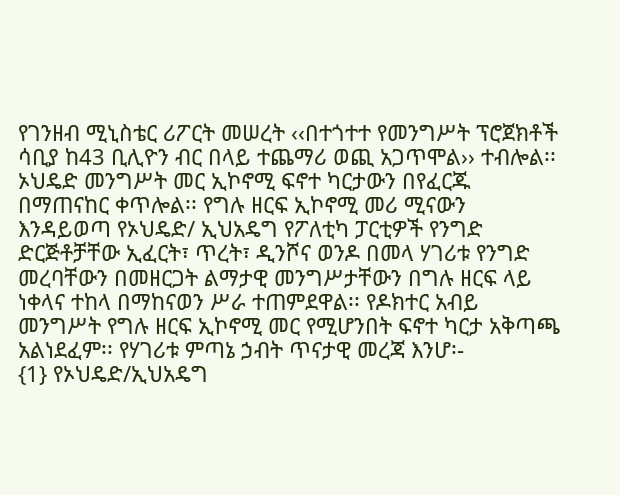የገንዘብ ሚኒስቴር ሪፖርት መሠረት ‹‹በተጎተተ የመንግሥት ፕሮጀክቶች ሳቢያ ከ43 ቢሊዮን ብር በላይ ተጨማሪ ወጪ አጋጥሞል›› ተብሎል፡፡ ኦህዴድ መንግሥት መር ኢኮኖሚ ፍኖተ ካርታውን በየፈርጁ በማጠናከር ቀጥሎል፡፡ የግሉ ዘርፍ ኢኮኖሚ መሪ ሚናውን እንዳይወጣ የኦህዴድ/ ኢህአዴግ የፖለቲካ ፓርቲዎች የንግድ ድርጅቶቻቸው ኢፈርት፣ ጥረት፣ ዲንሾና ወንዶ በመላ ሃገሪቱ የንግድ መረባቸውን በመዘርጋት ልማታዊ መንግሥታቸውን በግሉ ዘርፍ ላይ ነቀላና ተከላ በማከናወን ሥራ ተጠምደዋል፡፡ የዶክተር አብይ መንግሥት የግሉ ዘርፍ ኢኮኖሚ መር የሚሆንበት ፍኖተ ካርታ አቅጣጫ አልነደፈም፡፡ የሃገሪቱ ምጣኔ ኃብት ጥናታዊ መረጃ እንሆ፡-
{1} የኦህዴድ/ኢህአዴግ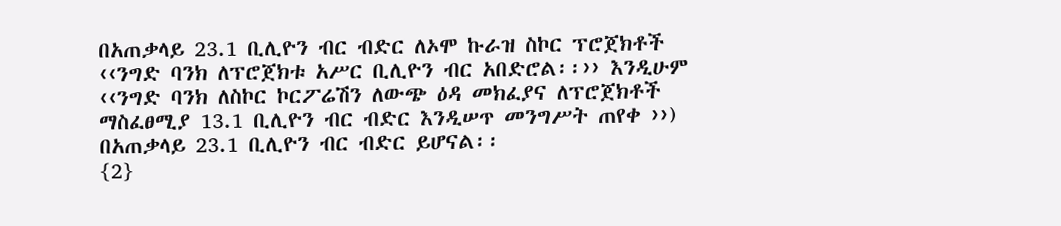በአጠቃላይ 23.1 ቢሊዮን ብር ብድር ለኦሞ ኩራዝ ስኮር ፕሮጀክቶች ‹‹ንግድ ባንክ ለፕሮጀክቱ አሥር ቢሊዮን ብር አበድሮል፡፡›› እንዲሁም ‹‹ንግድ ባንክ ለስኮር ኮርፖሬሽን ለውጭ ዕዳ መክፈያና ለፕሮጀክቶች ማስፈፀሚያ 13.1 ቢሊዮን ብር ብድር እንዲሠጥ መንግሥት ጠየቀ ››) በአጠቃላይ 23.1 ቢሊዮን ብር ብድር ይሆናል፡፡
{2}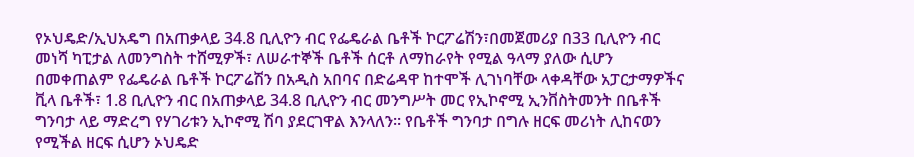የኦህዴድ/ኢህአዴግ በአጠቃላይ 34.8 ቢሊዮን ብር የፌዴራል ቤቶች ኮርፖሬሽን፣በመጀመሪያ በ33 ቢሊዮን ብር መነሻ ካፒታል ለመንግስት ተሸሚዎች፣ ለሠራተኞች ቤቶች ሰርቶ ለማከራየት የሚል ዓላማ ያለው ሲሆን በመቀጠልም የፌዴራል ቤቶች ኮርፖሬሽን በአዲስ አበባና በድሬዳዋ ከተሞች ሊገነባቸው ላቀዳቸው አፓርታማዎችና ቪላ ቤቶች፣ 1.8 ቢሊዮን ብር በአጠቃላይ 34.8 ቢሊዮን ብር መንግሥት መር የኢኮኖሚ ኢንቨስትመንት በቤቶች ግንባታ ላይ ማድረግ የሃገሪቱን ኢኮኖሚ ሽባ ያደርገዋል እንላለን፡፡ የቤቶች ግንባታ በግሉ ዘርፍ መሪነት ሊከናወን የሚችል ዘርፍ ሲሆን ኦህዴድ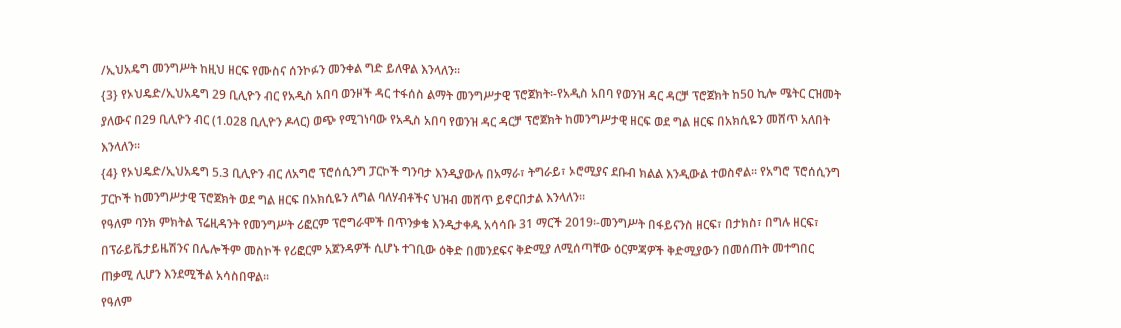/ኢህአዴግ መንግሥት ከዚህ ዘርፍ የሙስና ሰንኮፉን መንቀል ግድ ይለዋል እንላለን፡፡
{3} የኦህዴድ/ኢህአዴግ 29 ቢሊዮን ብር የአዲስ አበባ ወንዞች ዳር ተፋሰስ ልማት መንግሥታዊ ፕሮጀክት፡-የአዲስ አበባ የወንዝ ዳር ዳርቻ ፕሮጀክት ከ50 ኪሎ ሜትር ርዝመት ያለውና በ29 ቢሊዮን ብር (1.028 ቢሊዮን ዶላር) ወጭ የሚገነባው የአዲስ አበባ የወንዝ ዳር ዳርቻ ፕሮጀክት ከመንግሥታዊ ዘርፍ ወደ ግል ዘርፍ በአክሲዬን መሸጥ አለበት እንላለን፡፡
{4} የኦህዴድ/ኢህአዴግ 5.3 ቢሊዮን ብር ለአግሮ ፕሮሰሲንግ ፓርኮች ግንባታ እንዲያውሉ በአማራ፣ ትግራይ፣ ኦሮሚያና ደቡብ ክልል እንዲውል ተወስኖል፡፡ የአግሮ ፕሮሰሲንግ ፓርኮች ከመንግሥታዊ ፕሮጀክት ወደ ግል ዘርፍ በአክሲዬን ለግል ባለሃብቶችና ህዝብ መሸጥ ይኖርበታል እንላለን፡፡
የዓለም ባንክ ምክትል ፕሬዚዳንት የመንግሥት ሪፎርም ፕሮግራሞች በጥንቃቄ እንዲታቀዱ አሳሳቡ 31 ማርች 2019፡-መንግሥት በፋይናንስ ዘርፍ፣ በታክስ፣ በግሉ ዘርፍ፣ በፕራይቬታይዜሽንና በሌሎችም መስኮች የሪፎርም አጀንዳዎች ሲሆኑ ተገቢው ዕቅድ በመንደፍና ቅድሚያ ለሚሰጣቸው ዕርምጃዎች ቅድሚያውን በመሰጠት መተግበር ጠቃሚ ሊሆን እንደሚችል አሳስበዋል፡፡
የዓለም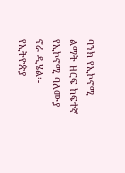ባንክ የኢኮኖሚ ልማት ዘርፍ ከፍተኛ የኢኮኖሚ ባለሙያ ኖራ ዲሄል፡- የኢትዮጵያ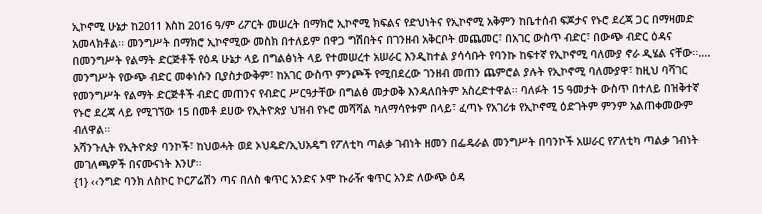ኢኮኖሚ ሁኔታ ከ2011 እስከ 2016 ዓ/ም ሪፖርት መሠረት በማክሮ ኢኮኖሚ ክፍልና የድህነትና የኢኮኖሚ አቅምን ከቤተሰብ ፍጆታና የኑሮ ደረጃ ጋር በማዛመድ አመላክቶል፡፡ መንግሥት በማክሮ ኢኮኖሚው መስክ በተለይም በዋጋ ግሽበትና በገንዘብ አቅርቦት መጨመር፣ በአገር ውስጥ ብድር፣ በውጭ ብድር ዕዳና በመንግሥት የልማት ድርጅቶች የዕዳ ሁኔታ ላይ በግልፅነት ላይ የተመሠረተ አሠራር እንዲከተል ያሳሳቡት የባንኩ ከፍተኛ የኢኮኖሚ ባለሙያ ኖራ ዲሄል ናቸው፡፡…. መንግሥት የውጭ ብድር መቀነሱን ቢያስታውቅም፣ ከአገር ውስጥ ምንጮች የሚበደረው ገንዘብ መጠን ጨምሮል ያሉት የኢኮኖሚ ባለሙያዋ፣ ከዚህ ባሻገር የመንግሥት የልማት ድርጅቶች ብድር መጠንና የብድር ሥርዓታቸው በግልፅ መታወቅ እንዳለበትም አስረድተዋል፡፡ ባለፉት 15 ዓመታት ውስጥ በተለይ በዝቅተኛ የኑሮ ደረጃ ላይ የሚገኘው 15 በመቶ ደሀው የኢትዮጵያ ህዝብ የኑሮ መሻሻል ካለማሳየቱም በላይ፣ ፈጣኑ የአገሪቱ የኢኮኖሚ ዕድገትም ምንም አልጠቀመውም ብለዋል፡፡
አሻንጉሊት የኢትዮጵያ ባንኮች፣ ከህወሓት ወደ ኦህዴድ/ኢህአዴግ የፖለቲካ ጣልቃ ገብነት ዘመን በፌዴራል መንግሥት በባንኮች አሠራር የፖለቲካ ጣልቃ ገብነት መገለጫዎች በናሙናነት እንሆ፡፡
{1} ‹‹ንግድ ባንክ ለስኮር ኮርፖሬሽን ጣና በለስ ቁጥር አንድና ኦሞ ኩራዥ ቁጥር አንድ ለውጭ ዕዳ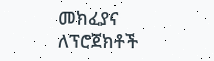መክፈያና ለፕሮጀክቶች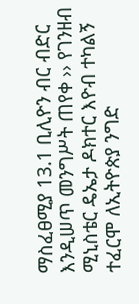ማስፈፀሚያ 13.1 ቢሊዮን ብር ብድር እንዲሠጥ መንግሥት ጠየቀ ›› የገንዘብ ሚኒስቴር ዴኤታ ዶክተር እዮብ ተካልኝ ተፈርሞ ለኢትዮጵያ ንግድ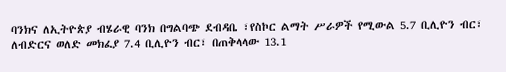ባንክና ለኢትዮጵያ ብሄራዊ ባንክ በግልባጭ ደብዳቤ ፣የስኮር ልማት ሥራዎች የሚውል 5.7 ቢሊዮን ብር፣ ለብድርና ወለድ መክፈያ 7.4 ቢሊዮን ብር፣ በጠቅላላው 13.1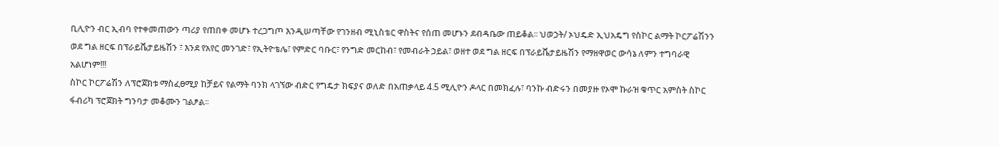ቢሊዮን ብር ኢብባ የተቀመጠውን ጣሪያ የጠበቀ መሆኑ ተረጋግጦ እንዲሠጣቸው የገንዘብ ሚኒስቴር ዋስትና የሰጠ መሆኑን ደብዳቤው ጠይቆል፡፡ ህወኃት/ ኦህዴድ ኢህአዴግ የስኮር ልማት ኮርፖሬሽንን ወደ ግል ዘርፍ በፕራይቬታይዜሽን ፣ እንደ የአየር መንገድ፣ የኢትዮቴሌ፣ የምድር ባቡር፣ የንግድ መርከብ፣ የመብራት ኃይል፣ ወዘተ ወደ ግል ዘርፍ በፕራይቬታይዜሽን የማዘዋወር ውሳኔ ለምን ተግባራዊ አልሆነም!!!
ስኮር ኮርፖሬሽን ለፕሮጀክቱ ማስፈፀሚያ ከቻይና የልማት ባንክ ላገኘው ብድር የግዴታ ክፍያና ወለድ በአጠቃላይ 4.5 ሚሊዮን ዶላር በመክፈሉ፣ ባንኩ ብድሩን በመያዙ የኦሞ ኩራዝ ቁጥር አምስት ስኮር ፋብሪካ ፕሮጀክት ግንባታ መቆሙን ገልፆል፡፡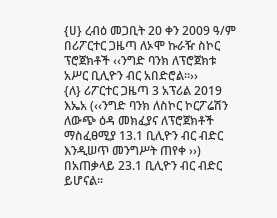{ሀ} ረብዕ መጋቢት 20 ቀን 2009 ዓ/ም በሪፖርተር ጋዜጣ ለኦሞ ኩራዥ ስኮር ፕሮጀክቶች ‹‹ንግድ ባንክ ለፕሮጀክቱ አሥር ቢሊዮን ብር አበድሮል፡፡››
{ለ} ሪፖርተር ጋዜጣ 3 አፕሪል 2019 እኤአ (‹‹ንግድ ባንክ ለስኮር ኮርፖሬሽን ለውጭ ዕዳ መክፈያና ለፕሮጀክቶች ማስፈፀሚያ 13.1 ቢሊዮን ብር ብድር እንዲሠጥ መንግሥት ጠየቀ ››) በአጠቃላይ 23.1 ቢሊዮን ብር ብድር ይሆናል፡፡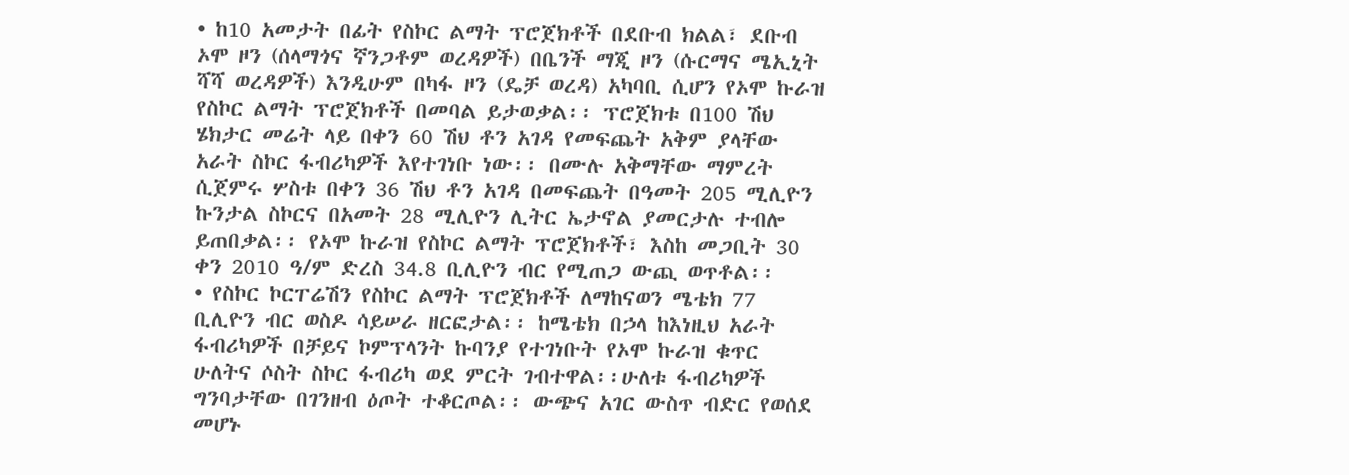• ከ10 አመታት በፊት የስኮር ልማት ፕሮጀክቶች በደቡብ ክልል፣ ደቡብ ኦሞ ዞን (ሰላማጎና ኛንጋቶም ወረዳዎች) በቤንች ማጂ ዞን (ሱርማና ሜኢኒት ሻሻ ወረዳዎች) እንዲሁም በካፋ ዞን (ዴቻ ወረዳ) አካባቢ ሲሆን የኦሞ ኩራዝ የስኮር ልማት ፕሮጀክቶች በመባል ይታወቃል፡፡ ፕሮጀክቱ በ100 ሽህ ሄክታር መሬት ላይ በቀን 60 ሽህ ቶን አገዳ የመፍጨት አቅም ያላቸው አራት ስኮር ፋብሪካዎች እየተገነቡ ነው፡፡ በሙሉ አቅማቸው ማምረት ሲጀምሩ ሦስቱ በቀን 36 ሽህ ቶን አገዳ በመፍጨት በዓመት 205 ሚሊዮን ኩንታል ስኮርና በአመት 28 ሚሊዮን ሊትር ኤታኖል ያመርታሉ ተብሎ ይጠበቃል፡፡ የኦሞ ኩራዝ የስኮር ልማት ፕሮጀክቶች፣ እስከ መጋቢት 30 ቀን 2010 ዓ/ም ድረስ 34.8 ቢሊዮን ብር የሚጠጋ ውጪ ወጥቶል፡፡
• የስኮር ኮርፐሬሽን የስኮር ልማት ፕሮጀክቶች ለማከናወን ሜቴክ 77 ቢሊዮን ብር ወስዶ ሳይሠራ ዘርፎታል፡፡ ከሜቴክ በኃላ ከእነዚህ አራት ፋብሪካዎች በቻይና ኮምፕላንት ኩባንያ የተገነቡት የኦሞ ኩራዝ ቁጥር ሁለትና ሶስት ስኮር ፋብሪካ ወደ ምርት ገብተዋል፡፡ሁለቱ ፋብሪካዎች ግንባታቸው በገንዘብ ዕጦት ተቆርጦል፡፡ ውጭና አገር ውስጥ ብድር የወሰደ መሆኑ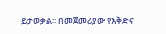ይታወቃል፡፡ በመጀመሪያው የእቅድና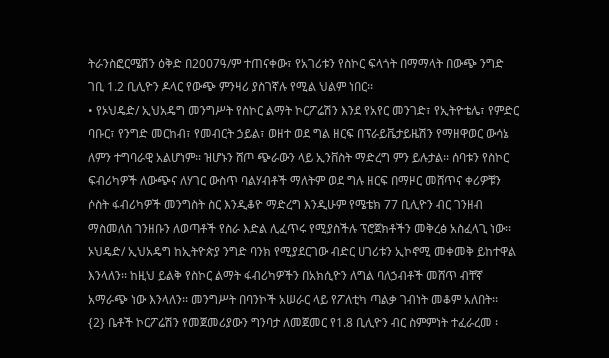ትራንስፎርሜሽን ዕቅድ በ2007ዓ/ም ተጠናቀው፣ የአገሪቱን የስኮር ፍላጎት በማማላት በውጭ ንግድ ገቢ 1.2 ቢሊዮን ዶላር የውጭ ምንዛሪ ያስገኛሉ የሚል ህልም ነበር፡፡
• የኦህዴድ/ ኢህአዴግ መንግሥት የስኮር ልማት ኮርፖሬሽን እንደ የአየር መንገድ፣ የኢትዮቴሌ፣ የምድር ባቡር፣ የንግድ መርከብ፣ የመብርት ኃይል፣ ወዘተ ወደ ግል ዘርፍ በፕራይቬታይዜሽን የማዘዋወር ውሳኔ ለምን ተግባራዊ አልሆነም፡፡ ዝሆኑን ሸጦ ጭራውን ላይ ኢንቨስት ማድረግ ምን ይሉታል፡፡ ሰባቱን የስኮር ፍብሪካዎች ለውጭና ለሃገር ውስጥ ባልሃብቶች ማለትም ወደ ግሉ ዘርፍ በማዞር መሸጥና ቀሪዎቹን ሶስት ፋብሪካዎች መንግስት ስር እንዲቆዮ ማድረግ እንዲሁም የሜቴክ 77 ቢሊዮን ብር ገንዘብ ማስመለስ ገንዘቡን ለወጣቶች የስራ እድል ሊፈጥሩ የሚያስችሉ ፕሮጀክቶችን መቅረፅ አስፈላጊ ነው፡፡ ኦህዴድ/ ኢህአዴግ ከኢትዮጵያ ንግድ ባንክ የሚያደርገው ብድር ሀገሪቱን ኢኮኖሚ መቀመቅ ይከተዋል እንላለን፡፡ ከዚህ ይልቅ የስኮር ልማት ፋብሪካዎችን በአክሲዮን ለግል ባለኃብቶች መሸጥ ብቸኛ አማራጭ ነው እንላለን፡፡ መንግሥት በባንኮች አሠራር ላይ የፖለቲካ ጣልቃ ገብነት መቆም አለበት፡፡
{2} ቤቶች ኮርፖሬሽን የመጀመሪያውን ግንባታ ለመጀመር የ1.8 ቢሊዮን ብር ስምምነት ተፈራረመ ፡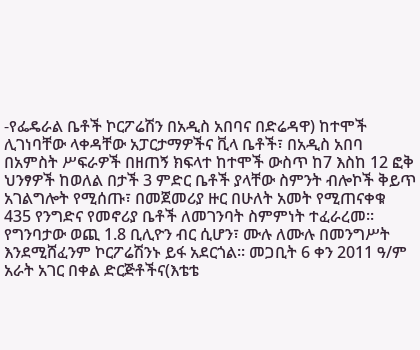-የፌዴራል ቤቶች ኮርፖሬሽን በአዲስ አበባና በድሬዳዋ) ከተሞች ሊገነባቸው ላቀዳቸው አፓርታማዎችና ቪላ ቤቶች፣ በአዲስ አበባ በአምስት ሥፍራዎች በዘጠኝ ክፍላተ ከተሞች ውስጥ ከ7 እስከ 12 ፎቅ ህንፃዎች ከወለል በታች 3 ምድር ቤቶች ያላቸው ስምንት ብሎኮች ቅይጥ አገልግሎት የሚሰጡ፣ በመጀመሪያ ዙር በሁለት አመት የሚጠናቀቁ 435 የንግድና የመኖሪያ ቤቶች ለመገንባት ስምምነት ተፈራረመ፡፡ የግንባታው ወጪ 1.8 ቢሊዮን ብር ሲሆን፣ ሙሉ ለሙሉ በመንግሥት እንደሚሸፈንም ኮርፖሬሽንኑ ይፋ አደርጎል፡፡ መጋቢት 6 ቀን 2011 ዓ/ም አራት አገር በቀል ድርጅቶችና(እቴቴ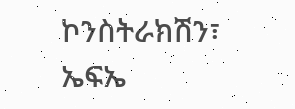ኮንስትራክሽን፣ ኤፍኤ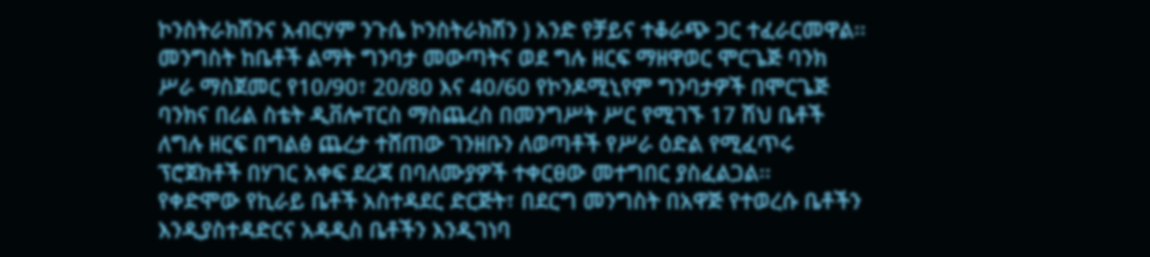ኮንስትራክሽንና አብርሃም ንጉሴ ኮንስትራክሽን ) አንድ የቻይና ተቆራጭ ጋር ተፈራርመዋል፡፡
መንግስት ከቤቶች ልማት ግንባታ መውጣትና ወደ ግሉ ዘርፍ ማዘዋወር ሞርጌጅ ባንክ ሥራ ማስጀመር የ10/90፣ 20/80 እና 40/60 የኮንዶሚኒየም ግንባታዎች በሞርጌጅ ባንክና በሪል ስቴት ዲቨሎፐርስ ማስጨረስ በመንግሥት ሥር የሚገኙ 17 ሽህ ቤቶች ለግሉ ዘርፍ በግልፅ ጨረታ ተሸጠው ገንዘቡን ለወጣቶች የሥራ ዕድል የሚፈጥሩ ፕሮጀክቶች በሃገር አቀፍ ደረጃ በባለሙያዎች ተቀርፀው መተግበር ያስፈልጋል፡፡
የቀድሞው የኪራይ ቤቶች አስተዳደር ድርጅት፣ በደርግ መንግስት በአዋጅ የተወረሱ ቤቶችን እንዲያስተዳድርና አዳዲስ ቤቶችን እንዲገነባ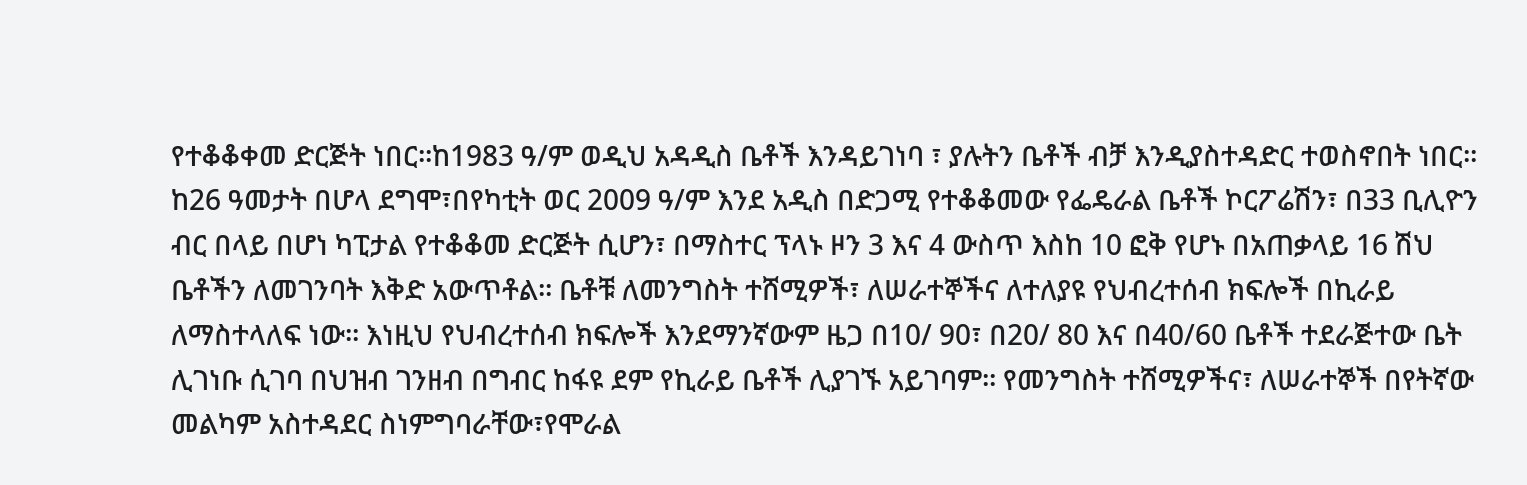የተቆቆቀመ ድርጅት ነበር፡፡ከ1983 ዓ/ም ወዲህ አዳዲስ ቤቶች እንዳይገነባ ፣ ያሉትን ቤቶች ብቻ እንዲያስተዳድር ተወስኖበት ነበር፡፡ ከ26 ዓመታት በሆላ ደግሞ፣በየካቲት ወር 2009 ዓ/ም እንደ አዲስ በድጋሚ የተቆቆመው የፌዴራል ቤቶች ኮርፖሬሽን፣ በ33 ቢሊዮን ብር በላይ በሆነ ካፒታል የተቆቆመ ድርጅት ሲሆን፣ በማስተር ፕላኑ ዞን 3 እና 4 ውስጥ እስከ 10 ፎቅ የሆኑ በአጠቃላይ 16 ሽህ ቤቶችን ለመገንባት እቅድ አውጥቶል፡፡ ቤቶቹ ለመንግስት ተሸሚዎች፣ ለሠራተኞችና ለተለያዩ የህብረተሰብ ክፍሎች በኪራይ ለማስተላለፍ ነው፡፡ እነዚህ የህብረተሰብ ክፍሎች እንደማንኛውም ዜጋ በ10/ 90፣ በ20/ 80 እና በ40/60 ቤቶች ተደራጅተው ቤት ሊገነቡ ሲገባ በህዝብ ገንዘብ በግብር ከፋዩ ደም የኪራይ ቤቶች ሊያገኙ አይገባም፡፡ የመንግስት ተሸሚዎችና፣ ለሠራተኞች በየትኛው መልካም አስተዳደር ስነምግባራቸው፣የሞራል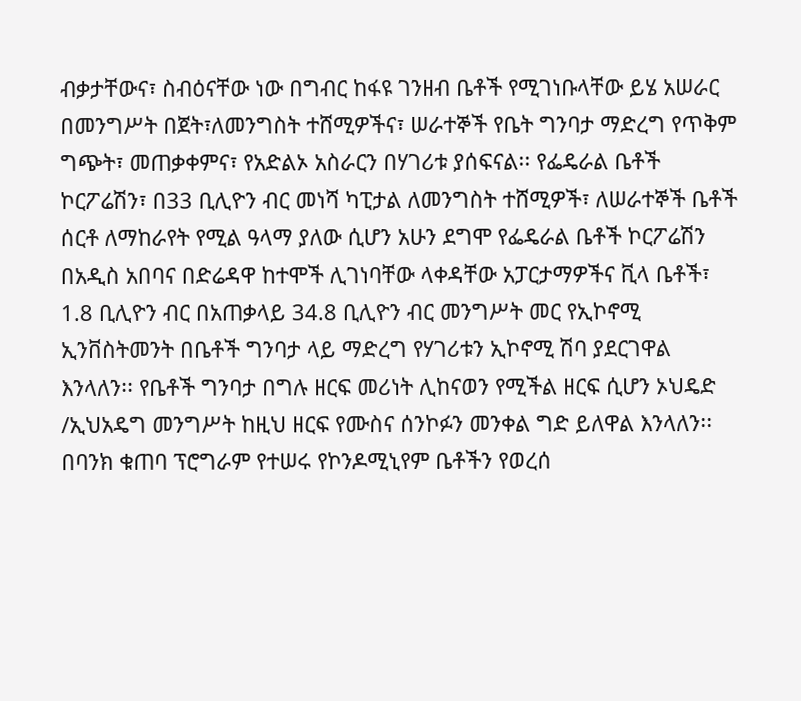ብቃታቸውና፣ ስብዕናቸው ነው በግብር ከፋዩ ገንዘብ ቤቶች የሚገነቡላቸው ይሄ አሠራር በመንግሥት በጀት፣ለመንግስት ተሸሚዎችና፣ ሠራተኞች የቤት ግንባታ ማድረግ የጥቅም ግጭት፣ መጠቃቀምና፣ የአድልኦ አስራርን በሃገሪቱ ያሰፍናል፡፡ የፌዴራል ቤቶች ኮርፖሬሽን፣ በ33 ቢሊዮን ብር መነሻ ካፒታል ለመንግስት ተሸሚዎች፣ ለሠራተኞች ቤቶች ሰርቶ ለማከራየት የሚል ዓላማ ያለው ሲሆን አሁን ደግሞ የፌዴራል ቤቶች ኮርፖሬሽን በአዲስ አበባና በድሬዳዋ ከተሞች ሊገነባቸው ላቀዳቸው አፓርታማዎችና ቪላ ቤቶች፣ 1.8 ቢሊዮን ብር በአጠቃላይ 34.8 ቢሊዮን ብር መንግሥት መር የኢኮኖሚ ኢንቨስትመንት በቤቶች ግንባታ ላይ ማድረግ የሃገሪቱን ኢኮኖሚ ሽባ ያደርገዋል እንላለን፡፡ የቤቶች ግንባታ በግሉ ዘርፍ መሪነት ሊከናወን የሚችል ዘርፍ ሲሆን ኦህዴድ /ኢህአዴግ መንግሥት ከዚህ ዘርፍ የሙስና ሰንኮፉን መንቀል ግድ ይለዋል እንላለን፡፡ በባንክ ቁጠባ ፕሮግራም የተሠሩ የኮንዶሚኒየም ቤቶችን የወረሰ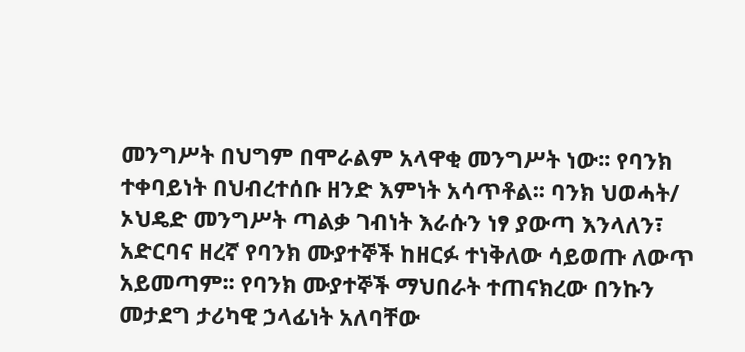መንግሥት በህግም በሞራልም አላዋቂ መንግሥት ነው፡፡ የባንክ ተቀባይነት በህብረተሰቡ ዘንድ እምነት አሳጥቶል፡፡ ባንክ ህወሓት/ ኦህዴድ መንግሥት ጣልቃ ገብነት እራሱን ነፃ ያውጣ እንላለን፣ አድርባና ዘረኛ የባንክ ሙያተኞች ከዘርፉ ተነቅለው ሳይወጡ ለውጥ አይመጣም፡፡ የባንክ ሙያተኞች ማህበራት ተጠናክረው በንኩን መታደግ ታሪካዊ ኃላፊነት አለባቸው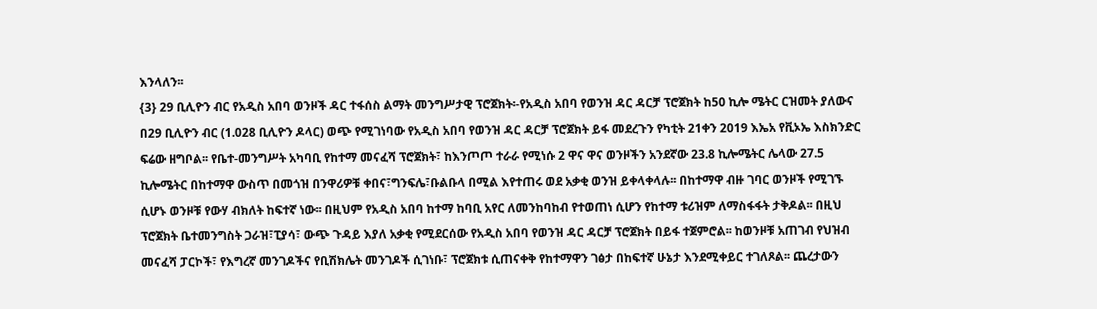እንላለን፡፡
{3} 29 ቢሊዮን ብር የአዲስ አበባ ወንዞች ዳር ተፋሰስ ልማት መንግሥታዊ ፕሮጀክት፡-የአዲስ አበባ የወንዝ ዳር ዳርቻ ፕሮጀክት ከ50 ኪሎ ሜትር ርዝመት ያለውና በ29 ቢሊዮን ብር (1.028 ቢሊዮን ዶላር) ወጭ የሚገነባው የአዲስ አበባ የወንዝ ዳር ዳርቻ ፕሮጀክት ይፋ መደረጉን የካቲት 21ቀን 2019 እኤአ የቪኦኤ እስክንድር ፍሬው ዘግቦል፡፡ የቤተ-መንግሥት አካባቢ የከተማ መናፈሻ ፕሮጀክት፣ ከእንጦጦ ተራራ የሚነሱ 2 ዋና ዋና ወንዞችን አንደኛው 23.8 ኪሎሜትር ሌላው 27.5 ኪሎሜትር በከተማዋ ውስጥ በመጎዝ በንዋሪዎቹ ቀበና፣ግንፍሌ፣ቡልቡላ በሚል እየተጠሩ ወደ አቃቂ ወንዝ ይቀላቀላሉ፡፡ በከተማዋ ብዙ ገባር ወንዞች የሚገኙ ሲሆኑ ወንዞቹ የውሃ ብክለት ከፍተኛ ነው፡፡ በዚህም የአዲስ አበባ ከተማ ከባቢ አየር ለመንከባከብ የተወጠነ ሲሆን የከተማ ቱሪዝም ለማስፋፋት ታቅዶል፡፡ በዚህ ፕሮጀክት ቤተመንግስት ጋራዝ፣ፒያሳ፣ ውጭ ጉዳይ እያለ አቃቂ የሚደርሰው የአዲስ አበባ የወንዝ ዳር ዳርቻ ፕሮጀክት በይፋ ተጀምሮል፡፡ ከወንዞቹ አጠገብ የህዝብ መናፈሻ ፓርኮች፣ የእግረኛ መንገዶችና የቢሽክሌት መንገዶች ሲገነቡ፣ ፕሮጀክቱ ሲጠናቀቅ የከተማዋን ገፅታ በከፍተኛ ሁኔታ እንደሚቀይር ተገለጾል፡፡ ጨረታውን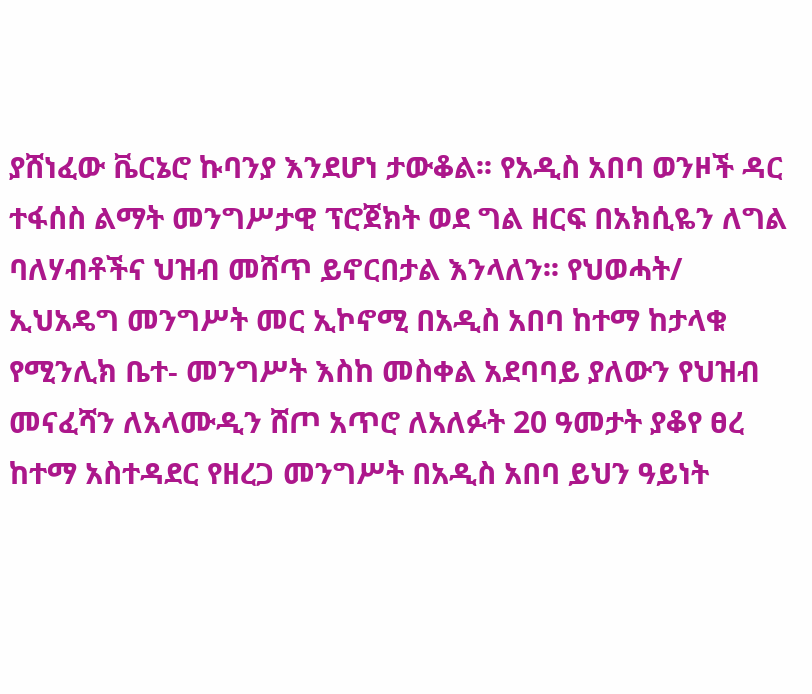ያሸነፈው ቬርኔሮ ኩባንያ እንደሆነ ታውቆል፡፡ የአዲስ አበባ ወንዞች ዳር ተፋሰስ ልማት መንግሥታዊ ፕሮጀክት ወደ ግል ዘርፍ በአክሲዬን ለግል ባለሃብቶችና ህዝብ መሸጥ ይኖርበታል እንላለን፡፡ የህወሓት/ ኢህአዴግ መንግሥት መር ኢኮኖሚ በአዲስ አበባ ከተማ ከታላቁ የሚንሊክ ቤተ- መንግሥት እስከ መስቀል አደባባይ ያለውን የህዝብ መናፈሻን ለአላሙዲን ሸጦ አጥሮ ለአለፉት 20 ዓመታት ያቆየ ፀረ ከተማ አስተዳደር የዘረጋ መንግሥት በአዲስ አበባ ይህን ዓይነት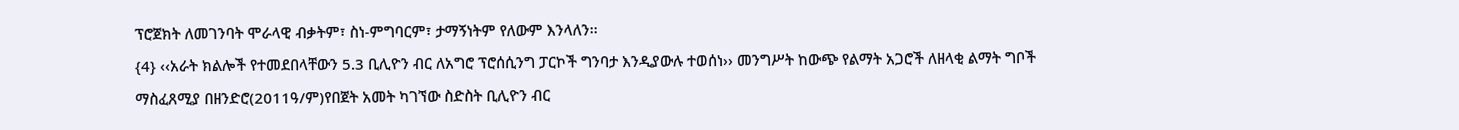ፕሮጀክት ለመገንባት ሞራላዊ ብቃትም፣ ስነ-ምግባርም፣ ታማኝነትም የለውም እንላለን፡፡
{4} ‹‹አራት ክልሎች የተመደበላቸውን 5.3 ቢሊዮን ብር ለአግሮ ፕሮሰሲንግ ፓርኮች ግንባታ እንዲያውሉ ተወሰነ›› መንግሥት ከውጭ የልማት አጋሮች ለዘላቂ ልማት ግቦች ማስፈጸሚያ በዘንድሮ(2011ዓ/ም)የበጀት አመት ካገኘው ስድስት ቢሊዮን ብር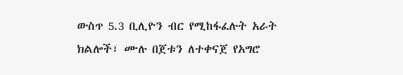ውስጥ 5.3 ቢሊዮን ብር የሚከፋፈሉት አራት ክልሎች፣ ሙሉ በጀቱን ለተቀናጀ የአግሮ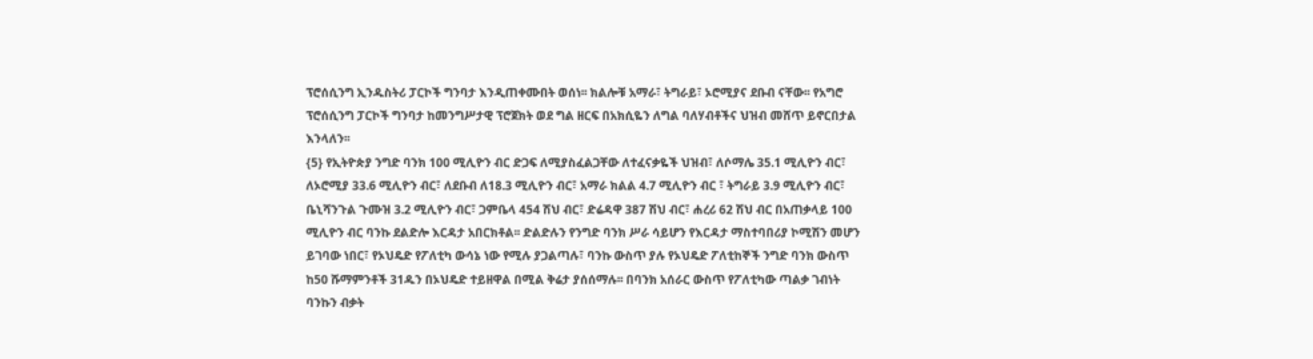ፕሮሰሲንግ ኢንዱስትሪ ፓርኮች ግንባታ እንዲጠቀሙበት ወሰነ፡፡ ክልሎቹ አማራ፣ ትግራይ፣ ኦሮሚያና ደቡብ ናቸው፡፡ የአግሮ ፕሮሰሲንግ ፓርኮች ግንባታ ከመንግሥታዊ ፕሮጀክት ወደ ግል ዘርፍ በአክሲዬን ለግል ባለሃብቶችና ህዝብ መሸጥ ይኖርበታል እንላለን፡፡
{5} የኢትዮጵያ ንግድ ባንክ 100 ሚሊዮን ብር ድጋፍ ለሚያስፈልጋቸው ለተፈናቃዬች ህዝብ፣ ለሶማሌ 35.1 ሚሊዮን ብር፣ ለኦሮሚያ 33.6 ሚሊዮን ብር፣ ለደቡብ ለ18.3 ሚሊዮን ብር፣ አማራ ክልል 4.7 ሚሊዮን ብር ፣ ትግራይ 3.9 ሚሊዮን ብር፣ ቤኒሻንጉል ጉሙዝ 3.2 ሚሊዮን ብር፣ ጋምቤላ 454 ሽህ ብር፣ ድሬዳዋ 387 ሽህ ብር፣ ሐረሪ 62 ሽህ ብር በአጠቃላይ 100 ሚሊዮን ብር ባንኩ ደልድሎ እርዳታ አበርክቶል፡፡ ድልድሉን የንግድ ባንክ ሥራ ሳይሆን የእርዳታ ማስተባበሪያ ኮሚሽን መሆን ይገባው ነበር፣ የኦህዴድ የፖለቲካ ውሳኔ ነው የሚሉ ያጋልጣሉ፣ ባንኩ ውስጥ ያሉ የኦህዴድ ፖለቲከኞች ንግድ ባንክ ውስጥ ከ50 ሹማምንቶች 31ዱን በኦህዴድ ተይዘዋል በሚል ቅሬታ ያሰሰማሉ፡፡ በባንክ አሰራር ውስጥ የፖለቲካው ጣልቃ ገብነት ባንኩን ብቃት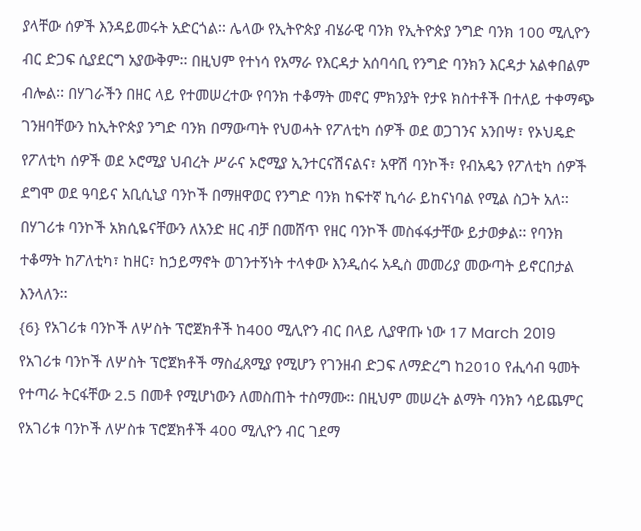ያላቸው ሰዎች እንዳይመሩት አድርጎል፡፡ ሌላው የኢትዮጵያ ብሄራዊ ባንክ የኢትዮጵያ ንግድ ባንክ 100 ሚሊዮን ብር ድጋፍ ሲያደርግ አያውቅም፡፡ በዚህም የተነሳ የአማራ የእርዳታ አሰባሳቢ የንግድ ባንክን እርዳታ አልቀበልም ብሎል፡፡ በሃገራችን በዘር ላይ የተመሠረተው የባንክ ተቆማት መኖር ምክንያት የታዩ ክስተቶች በተለይ ተቀማጭ ገንዘባቸውን ከኢትዮጵያ ንግድ ባንክ በማውጣት የህወሓት የፖለቲካ ሰዎች ወደ ወጋገንና አንበሣ፣ የኦህዴድ የፖለቲካ ሰዎች ወደ ኦሮሚያ ህብረት ሥራና ኦሮሚያ ኢንተርናሽናልና፣ አዋሽ ባንኮች፣ የብአዴን የፖለቲካ ሰዎች ደግሞ ወደ ዓባይና አቢሲኒያ ባንኮች በማዘዋወር የንግድ ባንክ ከፍተኛ ኪሳራ ይከናነባል የሚል ስጋት አለ፡፡ በሃገሪቱ ባንኮች አክሲዬናቸውን ለአንድ ዘር ብቻ በመሸጥ የዘር ባንኮች መስፋፋታቸው ይታወቃል፡፡ የባንክ ተቆማት ከፖለቲካ፣ ከዘር፣ ከኃይማኖት ወገንተኝነት ተላቀው እንዲሰሩ አዲስ መመሪያ መውጣት ይኖርበታል እንላለን፡፡
{6} የአገሪቱ ባንኮች ለሦስት ፕሮጀክቶች ከ400 ሚሊዮን ብር በላይ ሊያዋጡ ነው 17 March 2019
የአገሪቱ ባንኮች ለሦስት ፕሮጀክቶች ማስፈጸሚያ የሚሆን የገንዘብ ድጋፍ ለማድረግ ከ2010 የሒሳብ ዓመት የተጣራ ትርፋቸው 2.5 በመቶ የሚሆነውን ለመስጠት ተስማሙ፡፡ በዚህም መሠረት ልማት ባንክን ሳይጨምር የአገሪቱ ባንኮች ለሦስቱ ፕሮጀክቶች 400 ሚሊዮን ብር ገደማ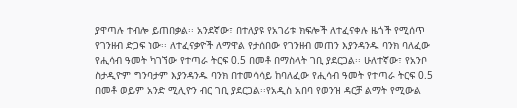ያዋጣሉ ተብሎ ይጠበቃል፡፡ አንደኛው፣ በተለያዩ የአገሪቱ ክፍሎች ለተፈናቀሉ ዜጎች የሚሰጥ የገንዘብ ድጋፍ ነው፡፡ ለተፈናቃዮች ለማዋል የታሰበው የገንዘብ መጠን እያንዳንዱ ባንክ ባለፈው የሒሳብ ዓመት ካገኘው የተጣራ ትርፍ 0.5 በመቶ በማስላት ገቢ ያደርጋል፡፡ ሁለተኛው፣ የአንቦ ስታዲዮም ግንባታም እያንዳንዱ ባንክ በተመሳሳይ ከባለፈው የሒሳብ ዓመት የተጣራ ትርፍ 0.5 በመቶ ወይም አንድ ሚሊዮን ብር ገቢ ያደርጋል፡፡የአዲስ አበባ የወንዝ ዳርቻ ልማት የሚውል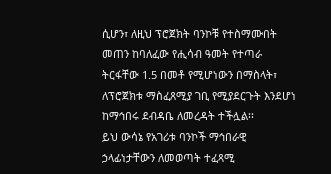ሲሆን፣ ለዚህ ፕሮጀክት ባንኮቹ የተስማሙበት መጠን ከባለፈው የሒሳብ ዓመት የተጣራ ትርፋቸው 1.5 በመቶ የሚሆነውን በማስላት፣ ለፕሮጀክቱ ማስፈጸሚያ ገቢ የሚያደርጉት እንደሆነ ከማኅበሩ ደብዳቤ ለመረዳት ተችሏል፡፡
ይህ ውሳኔ የአገሪቱ ባንኮች ማኅበራዊ ኃላፊነታቸውን ለመወጣት ተፈጻሚ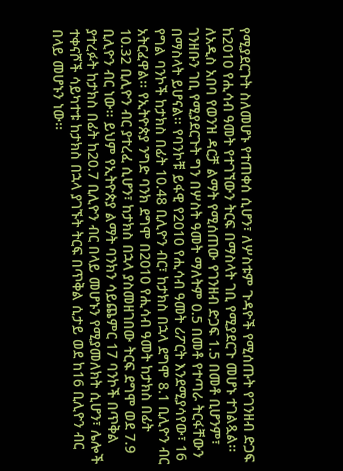የሚያደርጉት ስለመሆኑ የተጠቀሰ ሲሆን፣ ለሦስቱም ጉዳዮች የሚሰጡት የገንዘብ ድጋፍ ከ2010 የሒሳብ ዓመት የተገኘውን ትርፍ በማስላት ገቢ የሚያደርጉ መሆኑ ተገልጿል፡፡ ለአዲስ አበባ የወንዝ ዳርቻ ልማት የሚሰጠው የገንዘብ ድጋፍ 1.5 በመቶ ቢሆንም፣ ገንዘቡን ገቢ የሚያደርጉት ግን በሦስት ዓመት ማለትም 0.5 በመቶ የተጣራ ትርፋቸውን በማስላት ይሆናል፡፡ የባንኮቹ ይፋዊ የ2010 የሒሳብ ዓመት ሪፖርት እንደሚያሳየው፣ 16 የግል ባንኮች ከታክስ በፊት 10.48 ቢሊዮን ብር፣ ከታክስ በኋላ ደግሞ 8.1 ቢሊዮን ብር አትርፈዋል፡፡ የኢትዮጵያ ንግድ ባንክ ደግሞ በ2010 የሒሳብ ዓመት ከታክስ በፊት 10.32 ቢሊዮን ብር ያተረፈ ሲሆን፣ ከታክስ በኋላ ያስመዘገበው ትርፍ ደግሞ ወደ 7.9 ቢሊዮን ብር ነው፡፡ ይህም የኢትዮጵያ ልማት ባንክን ሳይጨምር 17 ባንኮች በጥቅል ያተረፉት ከታክስ በፊት ከ20.7 ቢሊዮን ብር በላይ መሆኑን የሚያመለክት ሲሆን፣ ሌሎች ተቀናሾች ሳይካተቱ ከታክስ በኋላ ያገኙት ትርፍ በጥቅል ሲታይ ወደ ከ16 ቢሊዮን ብር በላይ መሆኑን ነው፡፡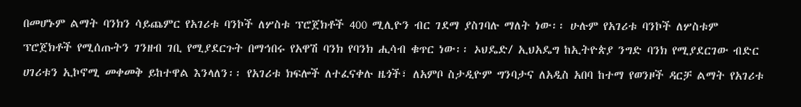በመሆኑም ልማት ባንክን ሳይጨምር የአገሪቱ ባንኮች ለሦስቱ ፕሮጀክቶች 400 ሚሊዮን ብር ገደማ ያስገባሉ ማለት ነው፡፡ ሁሉም የአገሪቱ ባንኮች ለሦስቱም ፕሮጀክቶች የሚሰጡትን ገንዘብ ገቢ የሚያደርጉት በማኅበሩ የአዋሽ ባንክ የባንክ ሒሳብ ቁጥር ነው፡፡ ኦህዴድ/ ኢህአዴግ ከኢትዮጵያ ንግድ ባንክ የሚያደርገው ብድር ሀገሪቱን ኢኮኖሚ መቀመቅ ይከተዋል እንላለን፡፡ የአገሪቱ ክፍሎች ለተፈናቀሉ ዜጎች፣ ለአምቦ ስታዲዮም ግንባታና ለአዲስ አበባ ከተማ የወንዞች ዳርቻ ልማት የአገሪቱ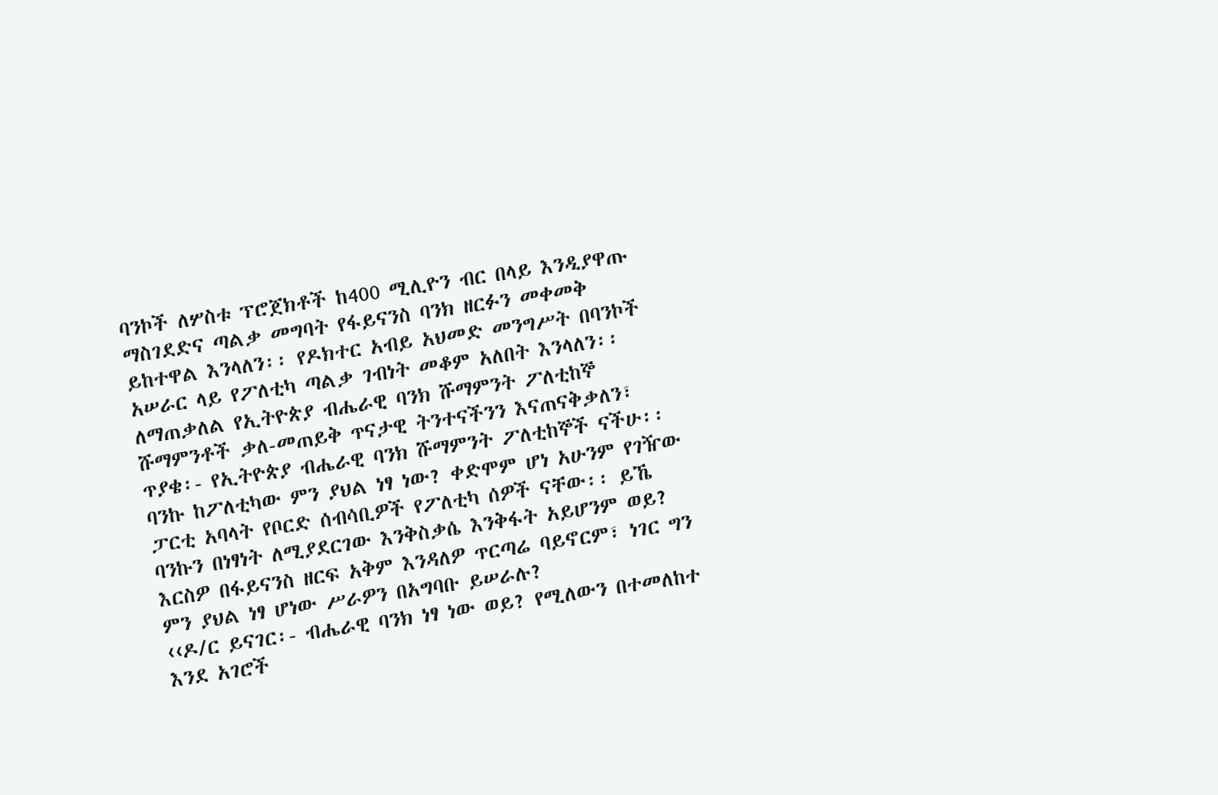ባንኮች ለሦስቱ ፕሮጀክቶች ከ400 ሚሊዮን ብር በላይ እንዲያዋጡ ማስገደድና ጣልቃ መግባት የፋይናንስ ባንክ ዘርፉን መቀመቅ ይከተዋል እንላለን፡፡ የዶክተር አብይ አህመድ መንግሥት በባንኮች አሠራር ላይ የፖለቲካ ጣልቃ ገብነት መቆም አለበት እንላለን፡፡
ለማጠቃለል የኢትዮጵያ ብሔራዊ ባንክ ሹማምንት ፖለቲከኞ ሹማምንቶች ቃለ-መጠይቅ ጥናታዊ ትንተናችንን እናጠናቅቃለን፣
ጥያቄ፡- የኢትዮጵያ ብሔራዊ ባንክ ሹማምንት ፖለቲከኞች ናችሁ፡፡ ባንኩ ከፖለቲካው ምን ያህል ነፃ ነው? ቀድሞም ሆነ አሁንም የገዥው ፓርቲ አባላት የቦርድ ሰብሳቢዎች የፖለቲካ ሰዎች ናቸው፡፡ ይኼ ባንኩን በነፃነት ለሚያደርገው እንቅስቃሴ እንቅፋት አይሆንም ወይ? እርስዎ በፋይናንስ ዘርፍ አቅም እንዳለዎ ጥርጣሬ ባይኖርም፣ ነገር ግን ምን ያህል ነፃ ሆነው ሥራዎን በአግባቡ ይሠራሉ?
‹‹ዶ/ር ይናገር፡- ብሔራዊ ባንክ ነፃ ነው ወይ? የሚለውን በተመለከተ እንደ አገሮች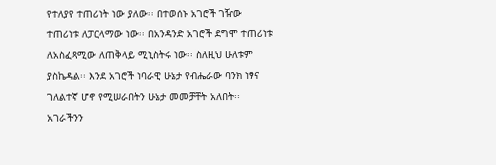የተለያየ ተጠሪነት ነው ያለው፡፡ በተወሰኑ አገሮች ገዥው ተጠሪነቱ ለፓርላማው ነው፡፡ በአንዳንድ አገሮች ደግሞ ተጠሪነቱ ለአስፈጻሚው ለጠቅላይ ሚኒስትሩ ነው፡፡ ስለዚህ ሁለቱም ያስኬዳል፡፡ እንደ አገሮች ነባራዊ ሁኔታ የብሔራው ባንክ ነፃና ገለልተኛ ሆኖ የሚሠራበትን ሁኔታ መመቻቸት አለበት፡፡ አገራችንን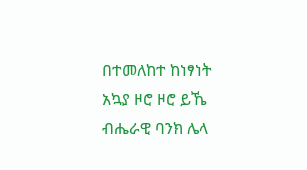በተመለከተ ከነፃነት አኳያ ዞሮ ዞሮ ይኼ ብሔራዊ ባንክ ሌላ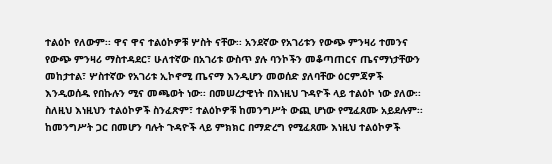ተልዕኮ የለውም፡፡ ዋና ዋና ተልዕኮዎቹ ሦስት ናቸው፡፡ አንደኛው የአገሪቱን የውጭ ምንዛሪ ተመንና የውጭ ምንዛሪ ማስተዳደር፣ ሁለተኛው በአገሪቱ ውስጥ ያሉ ባንኮችን መቆጣጠርና ጤናማነታቸውን መከታተል፣ ሦስተኛው የአገሪቱ ኢኮኖሚ ጤናማ እንዲሆን መወሰድ ያለባቸው ዕርምጃዎች እንዲወሰዱ የበኩሉን ሚና መጫወት ነው፡፡ በመሠረታዊነት በእነዚህ ጉዳዮች ላይ ተልዕኮ ነው ያለው፡፡ ስለዚህ እነዚህን ተልዕኮዎች ስንፈጽም፣ ተልዕኮዎቹ ከመንግሥት ውጪ ሆነው የሚፈጸሙ አይደሉም፡፡ ከመንግሥት ጋር በመሆን ባሉት ጉዳዮች ላይ ምክክር በማድረግ የሚፈጸሙ እነዚህ ተልዕኮዎች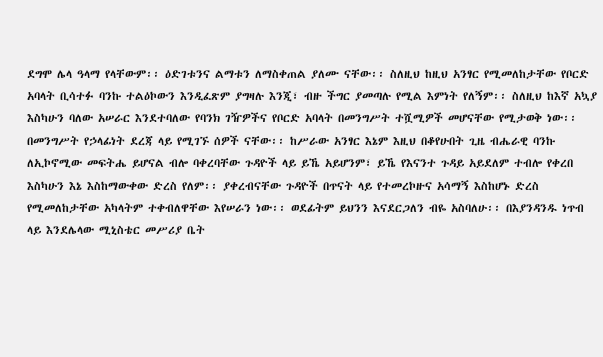ደግሞ ሌላ ዓላማ የላቸውም፡፡ ዕድገቱንና ልማቱን ለማስቀጠል ያለሙ ናቸው፡፡ ስለዚህ ከዚህ አንፃር የሚመለከታቸው የቦርድ አባላት ቢሳተፉ ባንኩ ተልዕኮውን እንዲፈጽም ያግዛሉ እንጂ፣ ብዙ ችግር ያመጣሉ የሚል እምነት የለኝም፡፡ ስለዚህ ከእኛ አኳያ እስካሁን ባለው አሠራር እንደተባለው የባንክ ገዥዎችና የቦርድ አባላት በመንግሥት ተሿሚዎች መሆናቸው የሚታወቅ ነው፡፡ በመንግሥት የኃላፊነት ደረጃ ላይ የሚገኙ ሰዎች ናቸው፡፡ ከሥራው አንፃር እኔም እዚህ በቆየሁበት ጊዜ ብሔራዊ ባንኩ ለኢኮኖሚው መፍትሔ ይሆናል ብሎ ባቀረባቸው ጉዳዮች ላይ ይኼ አይሆንም፣ ይኼ የእናንተ ጉዳይ አይደለም ተብሎ የቀረበ እስካሁን እኔ እስከማውቀው ድረስ የለም፡፡ ያቀረብናቸው ጉዳዮች በጥናት ላይ የተመረኮዙና አሳማኝ እስከሆኑ ድረስ የሚመለከታቸው አካላትም ተቀብለዋቸው እየሠራን ነው፡፡ ወደፊትም ይህንን እናደርጋለን ብዬ አስባለሁ፡፡ በእያንዳንዱ ነጥብ ላይ እንደሌላው ሚኒስቴር መሥሪያ ቤት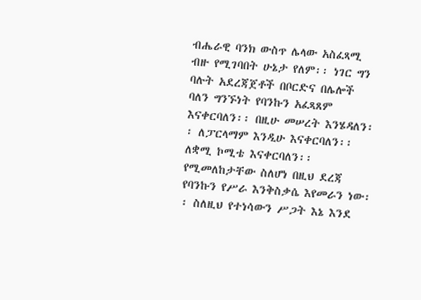ብሔራዊ ባንክ ውስጥ ሌላው አስፈጻሚ ብዙ የሚገባበት ሁኔታ የለም፡፡ ነገር ግን ባሉት አደረጃጀቶች በቦርድና በሌሎች ባለን ግንኙነት የባንኩን አፈጻጸም እናቀርባለን፡፡ በዚሁ መሠረት እንሄዳለን፡፡ ለፓርላማም እንዲሁ እናቀርባለን፡፡ ለቋሚ ኮሚቴ እናቀርባለን፡፡ የሚመለከታቸው ስለሆነ በዚህ ደረጃ የባንኩን የሥራ እንቅስቃሴ እየመራን ነው፡፡ ስለዚህ የተነሳውን ሥጋት እኔ እንደ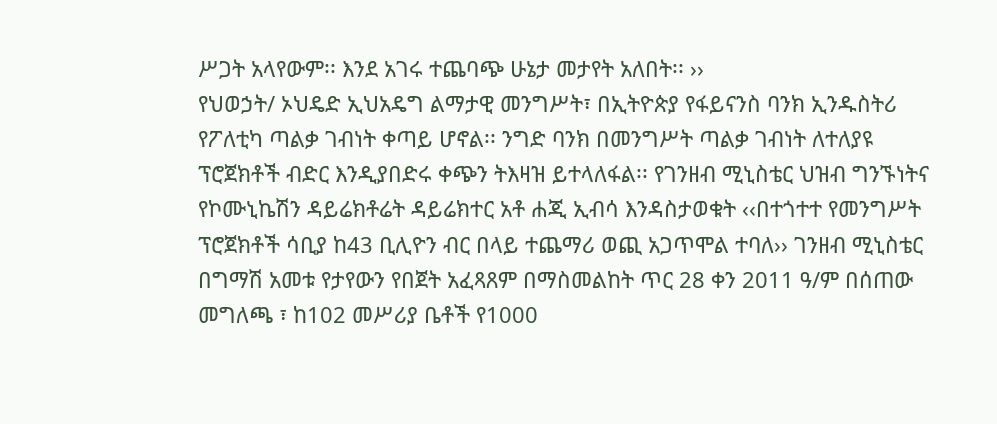ሥጋት አላየውም፡፡ እንደ አገሩ ተጨባጭ ሁኔታ መታየት አለበት፡፡ ››
የህወኃት/ ኦህዴድ ኢህአዴግ ልማታዊ መንግሥት፣ በኢትዮጵያ የፋይናንስ ባንክ ኢንዱስትሪ የፖለቲካ ጣልቃ ገብነት ቀጣይ ሆኖል፡፡ ንግድ ባንክ በመንግሥት ጣልቃ ገብነት ለተለያዩ ፕሮጀክቶች ብድር እንዲያበድሩ ቀጭን ትእዛዝ ይተላለፋል፡፡ የገንዘብ ሚኒስቴር ህዝብ ግንኙነትና የኮሙኒኬሽን ዳይሬክቶሬት ዳይሬክተር አቶ ሐጂ ኢብሳ እንዳስታወቁት ‹‹በተጎተተ የመንግሥት ፕሮጀክቶች ሳቢያ ከ43 ቢሊዮን ብር በላይ ተጨማሪ ወጪ አጋጥሞል ተባለ›› ገንዘብ ሚኒስቴር በግማሽ አመቱ የታየውን የበጀት አፈጻጸም በማስመልከት ጥር 28 ቀን 2011 ዓ/ም በሰጠው መግለጫ ፣ ከ102 መሥሪያ ቤቶች የ1000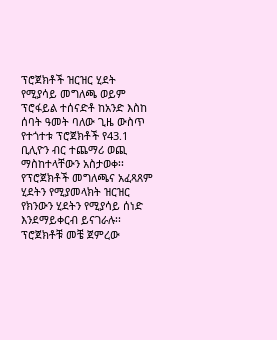ፕሮጀክቶች ዝርዝር ሂደት የሚያሳይ መግለጫ ወይም ፕሮፋይል ተሰናድቶ ከአንድ እስከ ሰባት ዓመት ባለው ጊዜ ውስጥ የተጎተቱ ፕሮጀክቶች የ43.1 ቢሊዮን ብር ተጨማሪ ወጪ ማስከተላቸውን አስታወቀ፡፡ የፕሮጀክቶች መግለጫና አፈጻጸም ሂደትን የሚያመላክት ዝርዝር የክንውን ሂደትን የሚያሳይ ሰነድ እንደማይቀርብ ይናገራሉ፡፡ፕሮጀክቶቹ መቼ ጀምረው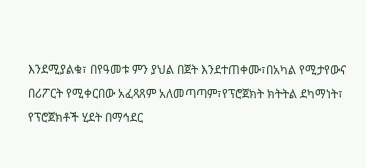እንደሚያልቁ፣ በየዓመቱ ምን ያህል በጀት እንደተጠቀሙ፣በአካል የሚታየውና በሪፖርት የሚቀርበው አፈጻጸም አለመጣጣም፣የፕሮጀክት ክትትል ደካማነት፣ የፕሮጀክቶች ሂደት በማኅደር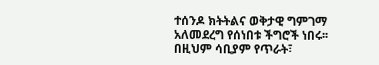ተሰንዶ ክትትልና ወቅታዊ ግምገማ አለመደረግ የሰነበቱ ችግሮች ነበሩ፡፡ በዚህም ሳቢያም የጥራት፣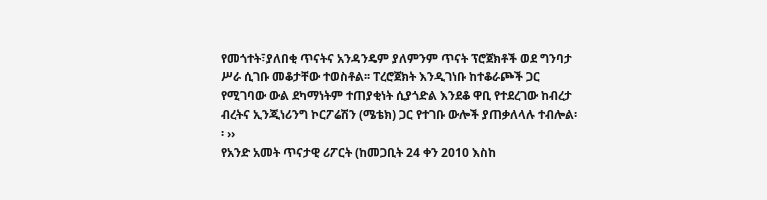የመጎተት፣ያለበቂ ጥናትና አንዳንዴም ያለምንም ጥናት ፕሮጀክቶች ወደ ግንባታ ሥራ ሲገቡ መቆታቸው ተወስቶል፡፡ ፐረሮጀክት እንዲገነቡ ከተቆራጮች ጋር የሚገባው ውል ደካማነትም ተጠያቂነት ሲያጎድል እንደቆ ዋቢ የተደረገው ከብረታ ብረትና ኢንጂነሪንግ ኮርፖሬሽን (ሜቴክ) ጋር የተገቡ ውሎች ያጠቃለላሉ ተብሎል፡፡ ››
የአንድ አመት ጥናታዊ ሪፖርት (ከመጋቢት 24 ቀን 2010 እስከ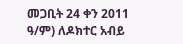መጋቢት 24 ቀን 2011 ዓ/ም) ለዶክተር አብይ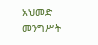አህመድ መንግሥት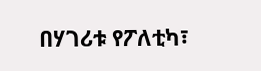በሃገሪቱ የፖለቲካ፣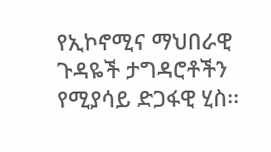የኢኮኖሚና ማህበራዊ ጉዳዬች ታግዳሮቶችን የሚያሳይ ድጋፋዊ ሂስ፡፡